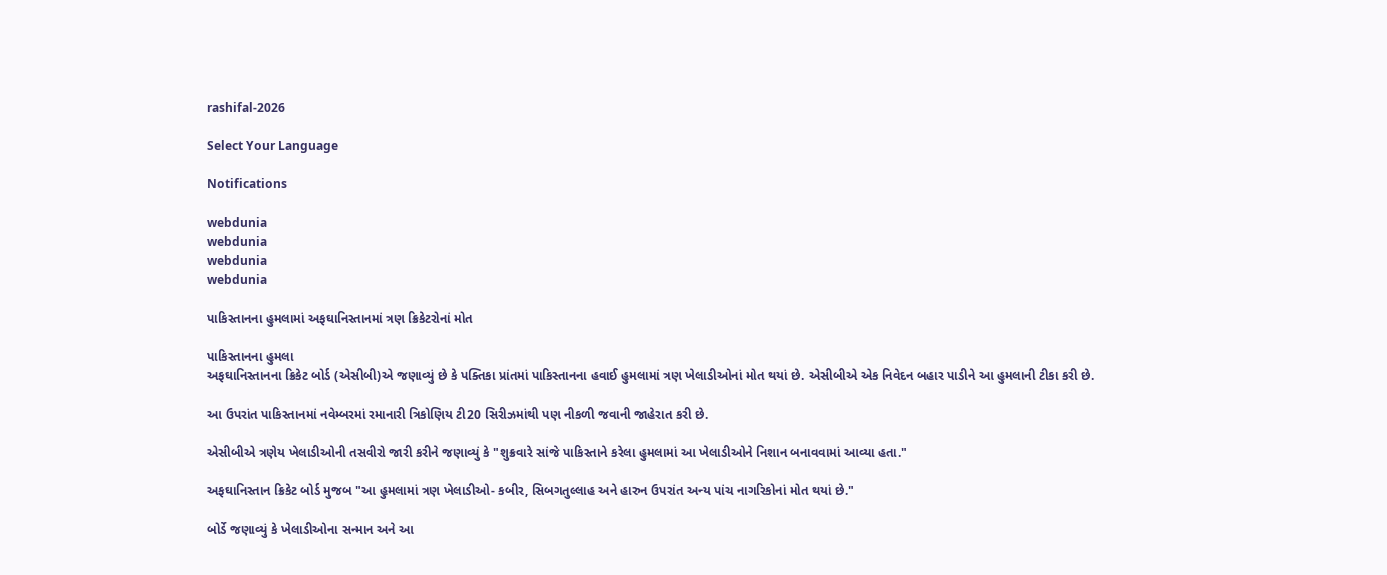rashifal-2026

Select Your Language

Notifications

webdunia
webdunia
webdunia
webdunia

પાકિસ્તાનના હુમલામાં અફઘાનિસ્તાનમાં ત્રણ ક્રિકેટરોનાં મોત

પાકિસ્તાનના હુમલા
અફઘાનિસ્તાનના ક્રિકેટ બોર્ડ (એસીબી)એ જણાવ્યું છે કે પક્તિકા પ્રાંતમાં પાકિસ્તાનના હવાઈ હુમલામાં ત્રણ ખેલાડીઓનાં મોત થયાં છે. એસીબીએ એક નિવેદન બહાર પાડીને આ હુમલાની ટીકા કરી છે.

આ ઉપરાંત પાકિસ્તાનમાં નવેમ્બરમાં રમાનારી ત્રિકોણિય ટી20 સિરીઝમાંથી પણ નીકળી જવાની જાહેરાત કરી છે.

એસીબીએ ત્રણેય ખેલાડીઓની તસવીરો જારી કરીને જણાવ્યું કે "શુક્રવારે સાંજે પાકિસ્તાને કરેલા હુમલામાં આ ખેલાડીઓને નિશાન બનાવવામાં આવ્યા હતા."

અફઘાનિસ્તાન ક્રિકેટ બોર્ડ મુજબ "આ હુમલામાં ત્રણ ખેલાડીઓ- કબીર, સિબગતુલ્લાહ અને હારુન ઉપરાંત અન્ય પાંચ નાગરિકોનાં મોત થયાં છે."

બોર્ડે જણાવ્યું કે ખેલાડીઓના સન્માન અને આ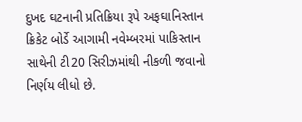દુખદ ઘટનાની પ્રતિક્રિયા રૂપે અફઘાનિસ્તાન ક્રિકેટ બોર્ડે આગામી નવેમ્બરમાં પાકિસ્તાન સાથેની ટી20 સિરીઝમાંથી નીકળી જવાનો નિર્ણય લીધો છે.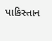પાકિસ્તાન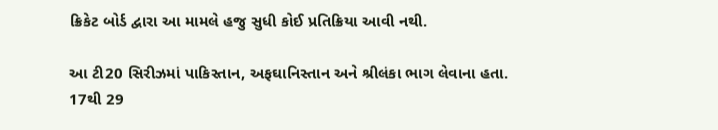ક્રિકેટ બોર્ડ દ્વારા આ મામલે હજુ સુધી કોઈ પ્રતિક્રિયા આવી નથી.

આ ટી20 સિરીઝમાં પાકિસ્તાન, અફઘાનિસ્તાન અને શ્રીલંકા ભાગ લેવાના હતા. 17થી 29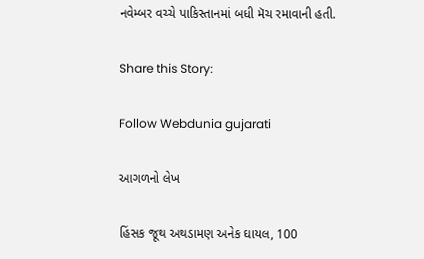નવેમ્બર વચ્ચે પાકિસ્તાનમાં બધી મૅચ રમાવાની હતી.

Share this Story:

Follow Webdunia gujarati

આગળનો લેખ

હિંસક જૂથ અથડામણ અનેક ઘાયલ, 100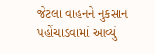જેટલા વાહનને નુકસાન પહોંચાડવામાં આવ્યું